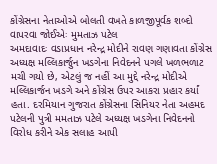કોંગ્રેસના નેતાઓએ બોલતી વખતે કાળજીપૂર્વક શબ્દો વાપરવા જોઈએઃ મુમતાઝ પટેલ
અમદાવાદઃ વડાપ્રધાન નરેન્દ્ર મોદીને રાવણ ગણાવતા કોંગ્રેસ અધ્યક્ષ મલ્લિકાર્જુન ખડગેના નિવેદનને પગલે ખળભળાટ મચી ગયો છે, એટલું જ નહીં આ મુદ્દે નરેન્દ્ર મોદીએ મલ્લિકાર્જન ખડગે અને કોંગ્રેસ ઉપર આકરા પ્રહાર કર્યાં હતા. દરમિયાન ગુજરાત કોંગ્રેસના સિનિયર નેતા અહમદ પટેલની પુત્રી મમતાઝ પટેલે અધ્યક્ષ ખડગેના નિવેદનનો વિરોધ કરીને એક સલાહ આપી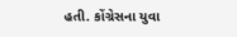હતી. કોંગ્રેસના યુવા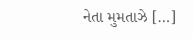નેતા મુમતાઝે […]